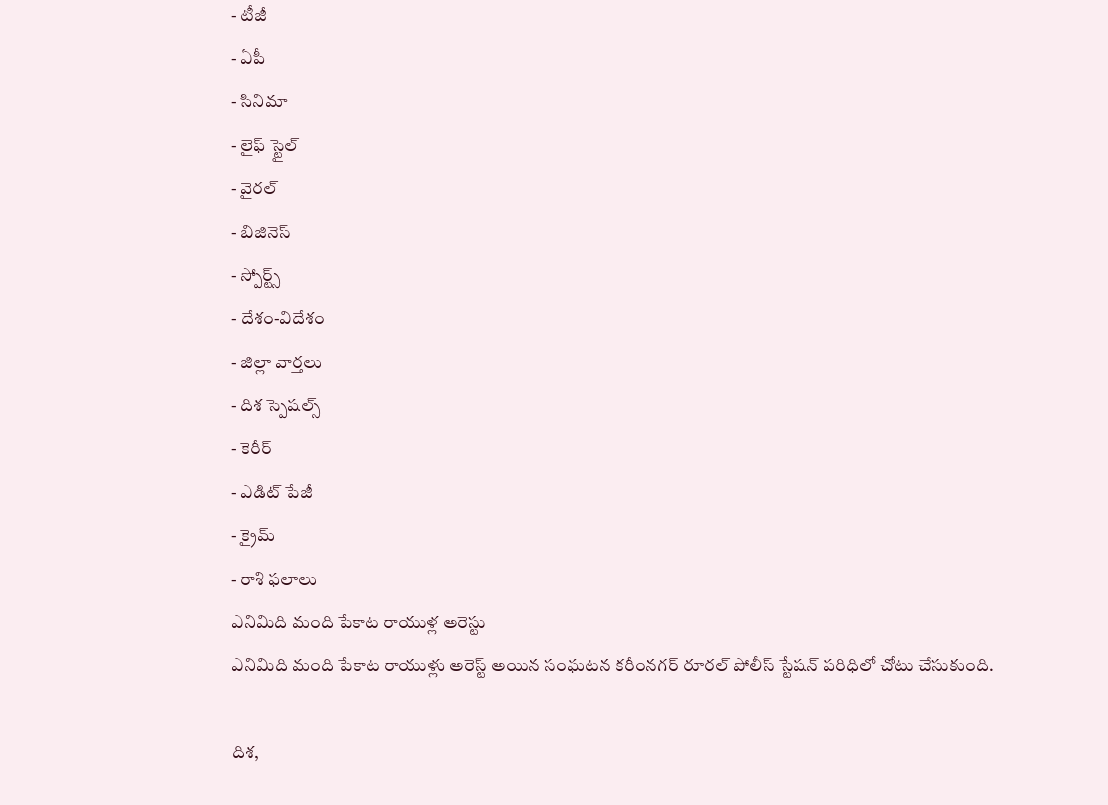- టీజీ
- ఏపీ
- సినిమా
- లైఫ్ స్టైల్
- వైరల్
- బిజినెస్
- స్పోర్ట్స్
- దేశం-విదేశం
- జిల్లా వార్తలు
- దిశ స్పెషల్స్
- కెరీర్
- ఎడిట్ పేజీ
- క్రైమ్
- రాశి ఫలాలు
ఎనిమిది మంది పేకాట రాయుళ్ల అరెస్టు
ఎనిమిది మంది పేకాట రాయుళ్లు అరెస్ట్ అయిన సంఘటన కరీంనగర్ రూరల్ పోలీస్ స్టేషన్ పరిధిలో చోటు చేసుకుంది.

దిశ,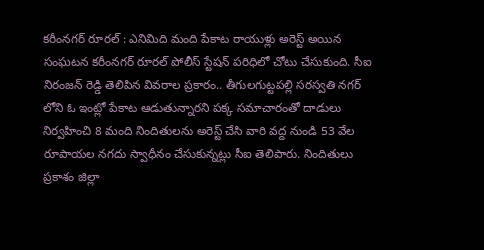కరీంనగర్ రూరల్ : ఎనిమిది మంది పేకాట రాయుళ్లు అరెస్ట్ అయిన సంఘటన కరీంనగర్ రూరల్ పోలీస్ స్టేషన్ పరిధిలో చోటు చేసుకుంది. సీఐ నిరంజన్ రెడ్డి తెలిపిన వివరాల ప్రకారం.. తీగులగుట్టపల్లి సరస్వతి నగర్ లోని ఓ ఇంట్లో పేకాట ఆడుతున్నారని పక్క సమాచారంతో దాడులు నిర్వహించి 8 మంది నిందితులను అరెస్ట్ చేసి వారి వద్ద నుండి 53 వేల రూపాయల నగదు స్వాధీనం చేసుకున్నట్లు సీఐ తెలిపారు. నిందితులు ప్రకాశం జిల్లా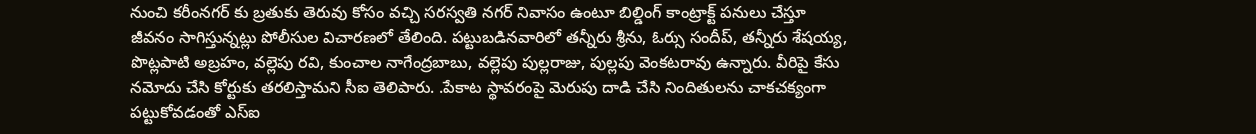నుంచి కరీంనగర్ కు బ్రతుకు తెరువు కోసం వచ్చి సరస్వతి నగర్ నివాసం ఉంటూ బిల్డింగ్ కాంట్రాక్ట్ పనులు చేస్తూ జీవనం సాగిస్తున్నట్లు పోలీసుల విచారణలో తేలింది. పట్టుబడినవారిలో తన్నీరు శ్రీను, ఓర్సు సందీప్, తన్నీరు శేషయ్య, పొట్లపాటి అబ్రహం, వల్లెపు రవి, కుంచాల నాగేంద్రబాబు, వల్లెపు పుల్లరాజు, పుల్లపు వెంకటరావు ఉన్నారు. వీరిపై కేసు నమోదు చేసి కోర్టుకు తరలిస్తామని సీఐ తెలిపారు. .పేకాట స్థావరంపై మెరుపు దాడి చేసి నిందితులను చాకచక్యంగా పట్టుకోవడంతో ఎస్ఐ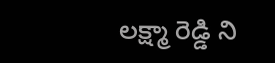లక్ష్మా రెడ్డి ని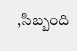,సిబ్బంది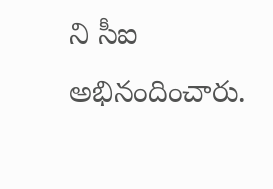ని సీఐ అభినందించారు.